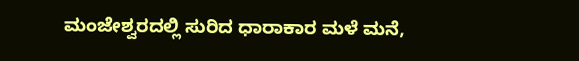ಮಂಜೇಶ್ವರದಲ್ಲಿ ಸುರಿದ ಧಾರಾಕಾರ ಮಳೆ ಮನೆ,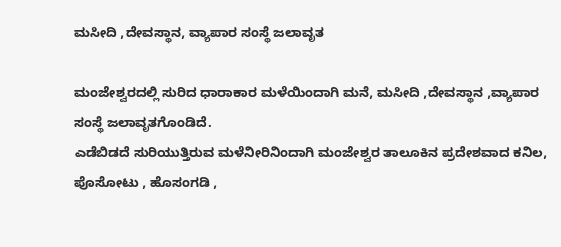ಮಸೀದಿ ,ದೇವಸ್ಥಾನ, ವ್ಯಾಪಾರ ಸಂಸ್ಥೆ ಜಲಾವೃತ

ಮಂಜೇಶ್ವರದಲ್ಲಿ ಸುರಿದ ಧಾರಾಕಾರ ಮಳೆಯಿಂದಾಗಿ ಮನೆ, ಮಸೀದಿ ,ದೇವಸ್ಥಾನ ,ವ್ಯಾಪಾರ ಸಂಸ್ಥೆ ಜಲಾವೃತಗೊಂಡಿದೆ.
ಎಡೆಬಿಡದೆ ಸುರಿಯುತ್ತಿರುವ ಮಳೆನೀರಿನಿಂದಾಗಿ ಮಂಜೇಶ್ವರ ತಾಲೂಕಿನ ಪ್ರದೇಶವಾದ ಕನಿಲ, ಪೊಸೋಟು , ಹೊಸಂಗಡಿ ,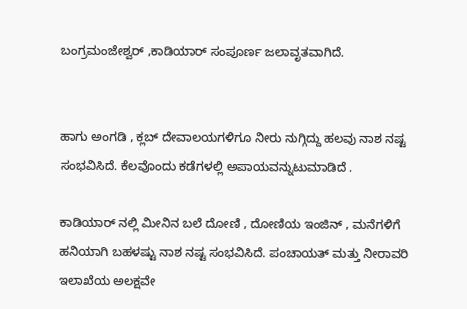ಬಂಗ್ರಮಂಜೇಶ್ವರ್ ,ಕಾಡಿಯಾರ್ ಸಂಪೂರ್ಣ ಜಲಾವೃತವಾಗಿದೆ.


ಹಾಗು ಅಂಗಡಿ , ಕ್ಲಬ್ ದೇವಾಲಯಗಳಿಗೂ ನೀರು ನುಗ್ಗಿದ್ದು ಹಲವು ನಾಶ ನಷ್ಟ ಸಂಭವಿಸಿದೆ. ಕೆಲವೊಂದು ಕಡೆಗಳಲ್ಲಿ ಅಪಾಯವನ್ನುಟುಮಾಡಿದೆ .

ಕಾಡಿಯಾರ್ ನಲ್ಲಿ ಮೀನಿನ ಬಲೆ ದೋಣಿ , ದೋಣಿಯ ಇಂಜಿನ್ , ಮನೆಗಳಿಗೆ ಹನಿಯಾಗಿ ಬಹಳಷ್ಟು ನಾಶ ನಷ್ಟ ಸಂಭವಿಸಿದೆ. ಪಂಚಾಯತ್ ಮತ್ತು ನೀರಾವರಿ ಇಲಾಖೆಯ ಅಲಕ್ಷವೇ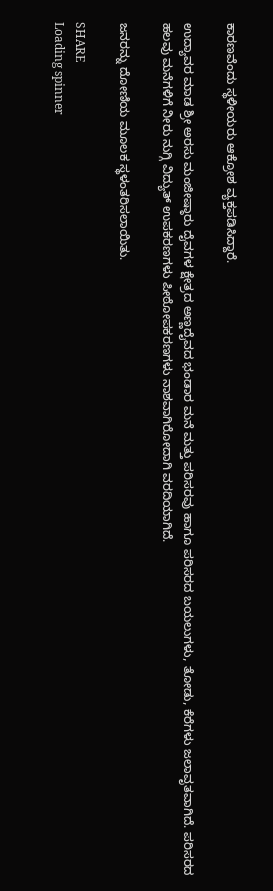ಕಾರಣವೆಂದು ಸ್ಥಳೀಯರು ಆಕ್ರೋಶ ವ್ಯಕ್ತಪಡಿಸಿದ್ದಾರೆ.

ಉದ್ಯಾವರ ಮಾಡ ಶ್ರೀ ಅರಸು ಮಂಜೀಷ್ಠಾರು ದೈವಗಳ ಕ್ಷೇತ್ರದ ಅಣ್ಣದೈವದ ಭಂಡಾರ ಮನೆ ಮತ್ತು ಪರಿಸರವು ಹಾಗೂ ಪರಿಸರದ ಬಯಲುಗಳು, ತೋಡು, ಕೆರೆಗಳು ಜಲಾವೃತವಾಗಿದೆ. ಪರಿಸರದ ಹಲವು ಮನೆಗಳಿಗೆ ನೀರು ನುಗ್ಗಿ ವಿದ್ಯುತ್ ಉಪಕರಣಗಳು ಪೀಠೋಪಕರಣಗಳು ನಾಶವಾಗಿರೋದಾಗಿ ವರದಿಯಾಗಿದೆ.

ಜನರನ್ನು ದೋಣಿಯ ಮೂಲಕ ಸ್ಥಳಂತರಿಸಲಾಯಿತು.

SHARE
Loading spinner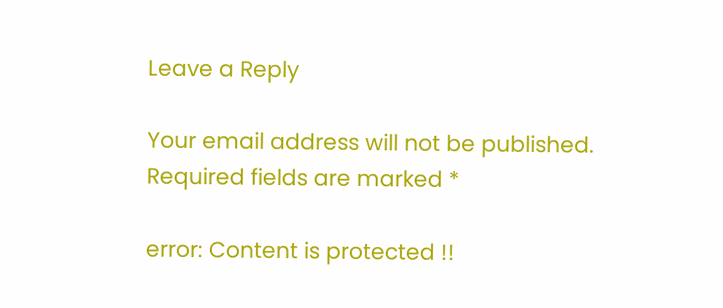Leave a Reply

Your email address will not be published. Required fields are marked *

error: Content is protected !!